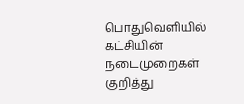பொதுவெளியில் கட்சியின் நடைமுறைகள் குறித்து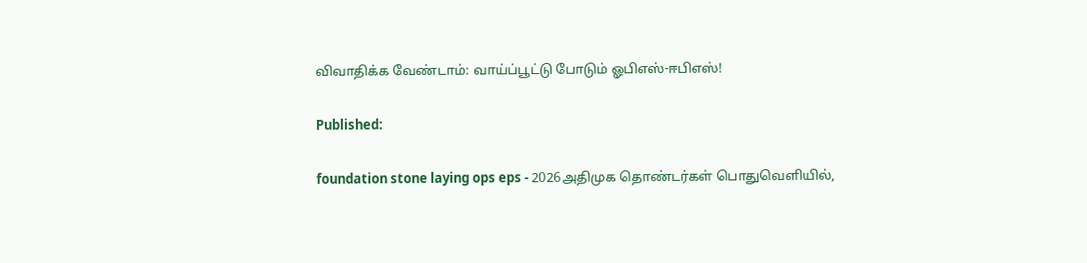விவாதிக்க வேண்டாம்: வாய்ப்பூட்டு போடும் ஓபிஎஸ்-ஈபிஎஸ்!

Published:

foundation stone laying ops eps - 2026அதிமுக தொண்டர்கள் பொதுவெளியில்,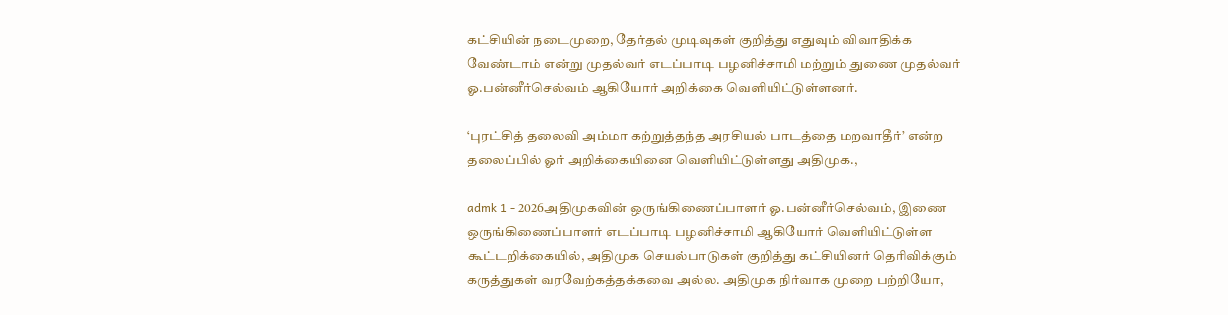கட்சியின் நடைமுறை, தேர்தல் முடிவுகள் குறித்து எதுவும் விவாதிக்க வேண்டாம் என்று முதல்வர் எடப்பாடி பழனிச்சாமி மற்றும் துணை முதல்வர் ஓ.பன்னீர்செல்வம் ஆகியோர் அறிக்கை வெளியிட்டுள்ளனர்.

‘புரட்சித் தலைவி அம்மா கற்றுத்தந்த அரசியல் பாடத்தை மறவாதீர்’ என்ற தலைப்பில் ஓர் அறிக்கையினை வெளியிட்டுள்ளது அதிமுக.,

admk 1 - 2026அதிமுகவின் ஒருங்கிணைப்பாளர் ஓ.பன்னீர்செல்வம், இணை ஒருங்கிணைப்பாளர் எடப்பாடி பழனிச்சாமி ஆகியோர் வெளியிட்டுள்ள கூட்டறிக்கையில், அதிமுக செயல்பாடுகள் குறித்து கட்சியினர் தெரிவிக்கும் கருத்துகள் வரவேற்கத்தக்கவை அல்ல. அதிமுக நிர்வாக முறை பற்றியோ,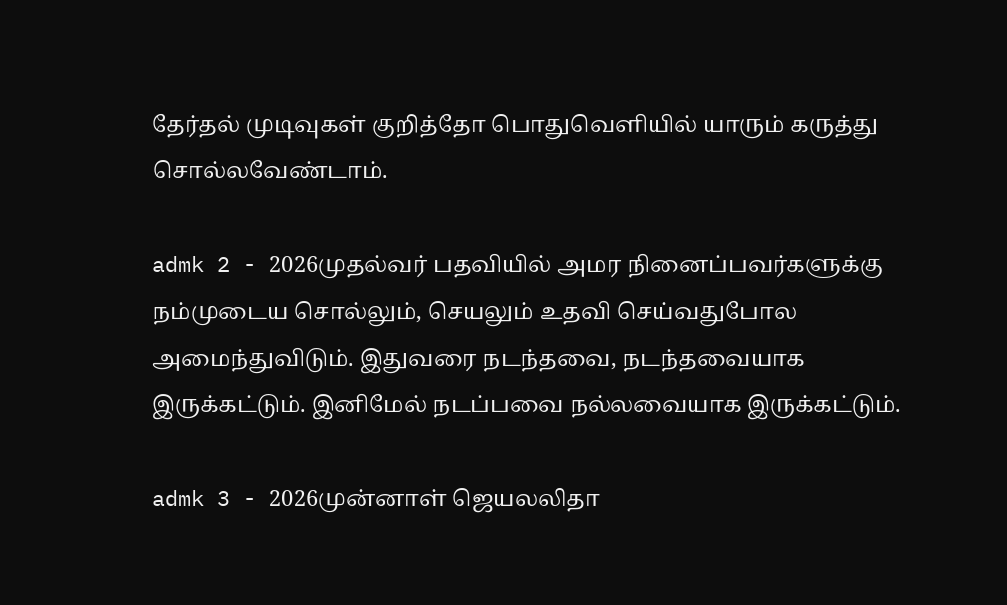தேர்தல் முடிவுகள் குறித்தோ பொதுவெளியில் யாரும் கருத்து சொல்லவேண்டாம்.

admk 2 - 2026முதல்வர் பதவியில் அமர நினைப்பவர்களுக்கு நம்முடைய சொல்லும், செயலும் உதவி செய்வதுபோல அமைந்துவிடும். இதுவரை நடந்தவை, நடந்தவையாக இருக்கட்டும். இனிமேல் நடப்பவை நல்லவையாக இருக்கட்டும்.

admk 3 - 2026முன்னாள் ஜெயலலிதா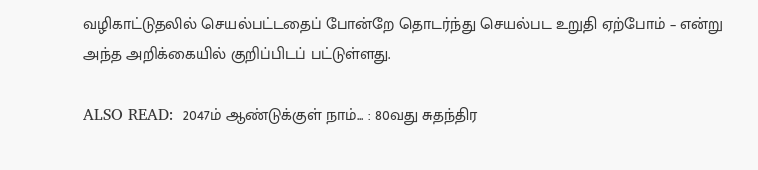வழிகாட்டுதலில் செயல்பட்டதைப் போன்றே தொடர்ந்து செயல்பட உறுதி ஏற்போம் – என்று அந்த அறிக்கையில் குறிப்பிடப் பட்டுள்ளது.

ALSO READ:  2047ம் ஆண்டுக்குள் நாம்... : 80வது சுதந்திர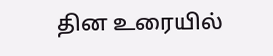தின உரையில்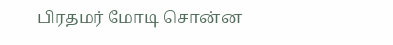பிரதமர் மோடி சொன்ன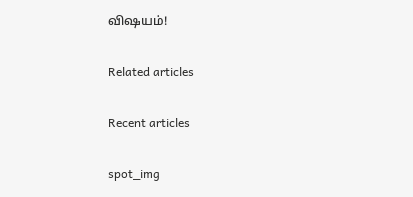விஷயம்!

Related articles

Recent articles

spot_img